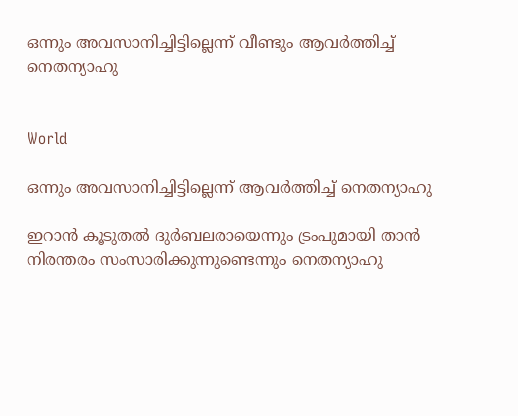ഒന്നും അവസാനിച്ചിട്ടില്ലെന്ന് വീണ്ടും ആവർത്തിച്ച് നെതന്യാഹു


World

ഒന്നും അവസാനിച്ചിട്ടില്ലെന്ന് ആവർത്തിച്ച് നെതന്യാഹു

ഇറാൻ കൂടുതൽ ദുർബലരായെന്നും ട്രംപുമായി താൻ നിരന്തരം സംസാരിക്കുന്നുണ്ടെന്നും നെതന്യാഹു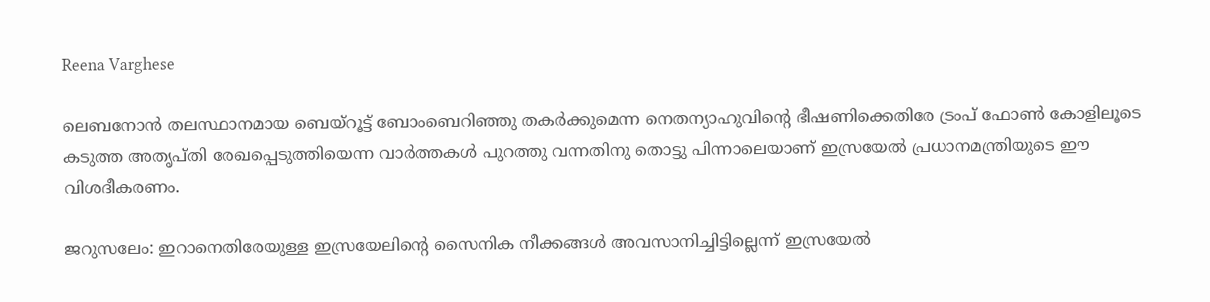Reena Varghese

ലെബനോൻ തലസ്ഥാനമായ ബെയ്റൂട്ട് ബോംബെറിഞ്ഞു തകർക്കുമെന്ന നെതന്യാഹുവിന്‍റെ ഭീഷണിക്കെതിരേ ട്രംപ് ഫോൺ കോളിലൂടെ കടുത്ത അതൃപ്തി രേഖപ്പെടുത്തിയെന്ന വാർത്തകൾ പുറത്തു വന്നതിനു തൊട്ടു പിന്നാലെയാണ് ഇസ്രയേൽ പ്രധാനമന്ത്രിയുടെ ഈ വിശദീകരണം.

ജറുസലേം: ഇറാനെതിരേയുള്ള ഇസ്രയേലിന്‍റെ സൈനിക നീക്കങ്ങൾ അവസാനിച്ചിട്ടില്ലെന്ന് ഇസ്രയേൽ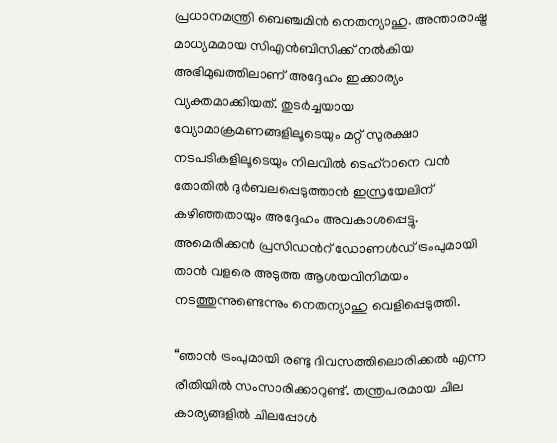പ്രധാനമന്ത്രി ബെഞ്ചമിൻ നെതന്യാഹു. അന്താരാഷ്ട്ര മാധ്യമമായ സിഎൻബിസിക്ക് നൽകിയ അഭിമുഖത്തിലാണ് അദ്ദേഹം ഇക്കാര്യം വ്യക്തമാക്കിയത്. തുടർച്ചയായ വ്യോമാക്രമണങ്ങളിലൂടെയും മറ്റ് സുരക്ഷാ നടപടികളിലൂടെയും നിലവിൽ ടെഹ്റാനെ വൻ തോതിൽ ദുർബലപ്പെടുത്താൻ ഇസ്രയേലിന് കഴിഞ്ഞതായും അദ്ദേഹം അവകാശപ്പെട്ടു. അമെരിക്കൻ പ്രസിഡന്‍റ് ഡോണൾഡ് ട്രംപുമായി താൻ വളരെ അടുത്ത ആശയവിനിമയം നടത്തുന്നുണ്ടെന്നും നെതന്യാഹു വെളിപ്പെടുത്തി.

“ഞാൻ ട്രംപുമായി രണ്ടു ദിവസത്തിലൊരിക്കൽ എന്ന രീതിയിൽ സംസാരിക്കാറുണ്ട്. തന്ത്രപരമായ ചില കാര്യങ്ങളിൽ ചിലപ്പോൾ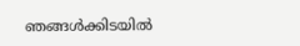ഞങ്ങൾക്കിടയിൽ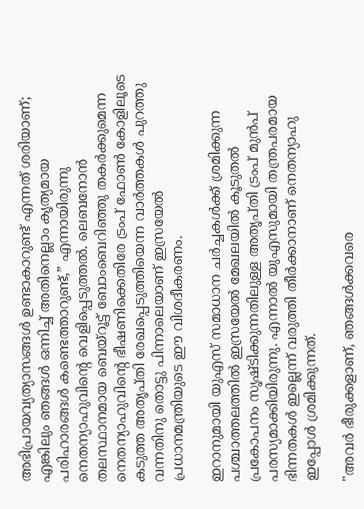അഭിപ്രായവ്യത്യാസങ്ങൾ ഉണ്ടാകാറുണ്ട് എന്നത് ശരിയാണ്; എങ്കിലും ഞങ്ങൾ ഒന്നിച്ച് അതിനെല്ലാം കൃത്യമായ പരിഹാരങ്ങൾ കണ്ടെത്താറുണ്ട്,” എന്നായിരുന്നു നെതന്യാഹുവിന്‍റെ വെളിപ്പെടുത്തൽ. ലെബനോൻ തലസ്ഥാനമായ ബെയ്റൂട്ട് ബോംബെറിഞ്ഞു തകർക്കുമെന്ന നെതന്യാഹുവിന്‍റെ ഭീഷണിക്കെതിരേ ട്രംപ് ഫോൺ കോളിലൂടെ കടുത്ത അതൃപ്തി രേഖപ്പെടുത്തിയെന്ന വാർത്തകൾ പുറത്തു വന്നതിനു തൊട്ടു പിന്നാലെയാണ് ഇസ്രയേൽ പ്രധാനമന്ത്രിയുടെ ഈ വിശദീകരണം.

ഇറാനുമായി യുഎസ് സമാധാന ചർച്ചകൾക്ക് ശ്രമിക്കുന്ന പശ്ചാത്തലത്തിൽ ഇസ്രയേൽ മേഖലയിൽ കൂടുതൽ പ്രകോപനം സൃഷ്ടിക്കുന്നതിലുള്ള അതൃപ്തി ട്രംപ് മുൻപ് പരസ്യമാക്കിയിരുന്നു. എന്നാൽ യുഎസുമായി തന്ത്രപരമായ ഭിന്നതകൾ ഇല്ലെന്ന് വരുത്തി തീർക്കാനാണ് നെതന്യാഹു ഇപ്പോൾ ശ്രമിക്കുന്നത്.

"അവർ ഭീരുക്കളാണ്, ഞങ്ങൾക്കവരെ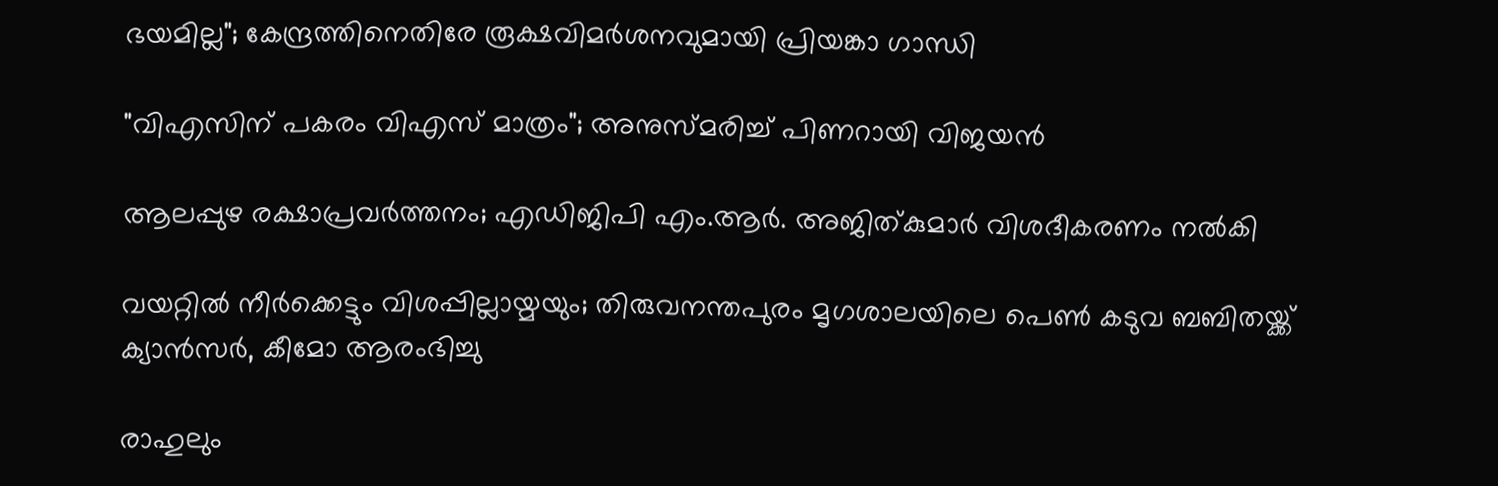ഭയമില്ല"; കേന്ദ്രത്തിനെതിരേ രൂക്ഷവിമർശനവുമായി പ്രിയങ്കാ ഗാന്ധി

"വിഎസിന് പകരം വിഎസ് മാത്രം"; അനുസ്മരിച്ച് പിണറായി വിജയൻ

ആലപ്പുഴ രക്ഷാപ്രവര്‍ത്തനം; എഡിജിപി എം.ആര്‍. അജിത്കുമാര്‍ വിശദീകരണം നല്‍കി

വയറ്റിൽ നീർക്കെട്ടും വിശപ്പില്ലായ്മയും; തിരുവനന്തപുരം മൃഗശാലയിലെ പെൺ കടുവ ബബിതയ്ക്ക് ക്യാൻസർ, കീമോ ആരംഭിച്ചു

രാഹുലും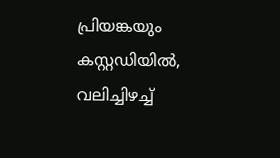പ്രിയങ്കയും കസ്റ്റഡിയിൽ, വലിച്ചിഴച്ച്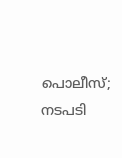പൊലീസ്; നടപടി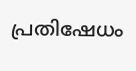പ്രതിഷേധം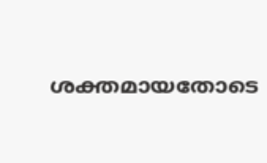ശക്തമായതോടെ